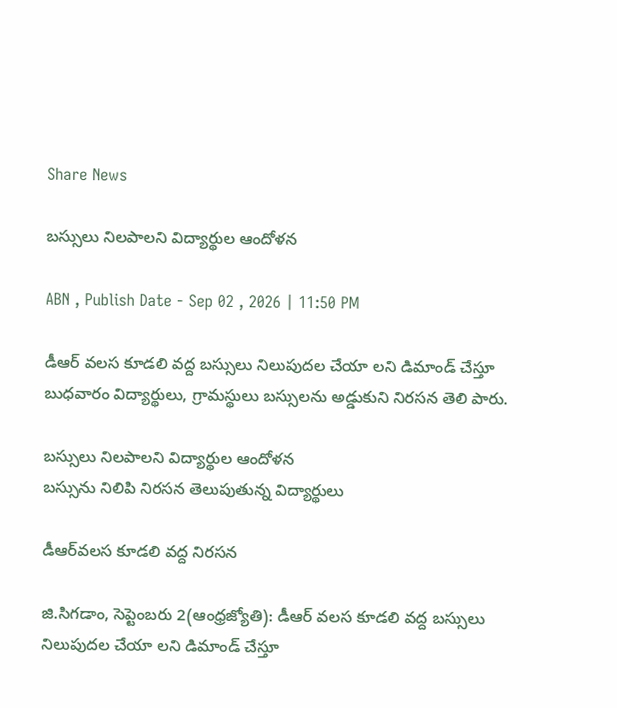Share News

బస్సులు నిలపాలని విద్యార్థుల ఆందోళన

ABN , Publish Date - Sep 02 , 2026 | 11:50 PM

డీఆర్‌ వలస కూడలి వద్ద బస్సులు నిలుపుదల చేయా లని డిమాండ్‌ చేస్తూ బుధవారం విద్యార్థులు, గ్రామస్థులు బస్సులను అడ్డుకుని నిరసన తెలి పారు.

బస్సులు నిలపాలని విద్యార్థుల ఆందోళన
బస్సును నిలిపి నిరసన తెలుపుతున్న విద్యార్థులు

డీఆర్‌వలస కూడలి వద్ద నిరసన

జి.సిగడాం, సెప్టెంబరు 2(ఆంధ్రజ్యోతి): డీఆర్‌ వలస కూడలి వద్ద బస్సులు నిలుపుదల చేయా లని డిమాండ్‌ చేస్తూ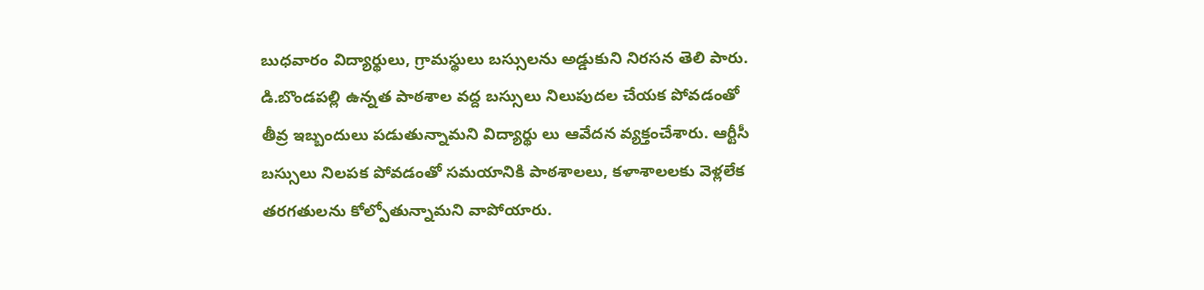బుధవారం విద్యార్థులు, గ్రామస్థులు బస్సులను అడ్డుకుని నిరసన తెలి పారు. డి.బొండపల్లి ఉన్నత పాఠశాల వద్ద బస్సులు నిలుపుదల చేయక పోవడంతో తీవ్ర ఇబ్బందులు పడుతున్నామని విద్యార్థు లు ఆవేదన వ్యక్తంచేశారు. ఆర్టీసీ బస్సులు నిలపక పోవడంతో సమయానికి పాఠశాలలు, కళాశాలలకు వెళ్లలేక తరగతులను కోల్పోతున్నామని వాపోయారు.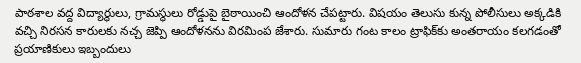పాఠశాల వద్ద విద్యార్థులు, గ్రామస్థులు రోడ్డుపై బైఠాయించి ఆందోళన చేపట్టారు. విషయం తెలుసు కున్న పోలీసులు అక్కడికి వచ్చి నిరసన కారులకు నచ్చ జెప్పి ఆందోళనను విరమింప జేశారు. సుమారు గంట కాలం ట్రాఫిక్‌కు అంతరాయం కలగడంతో ప్రయాణికులు ఇబ్బందులు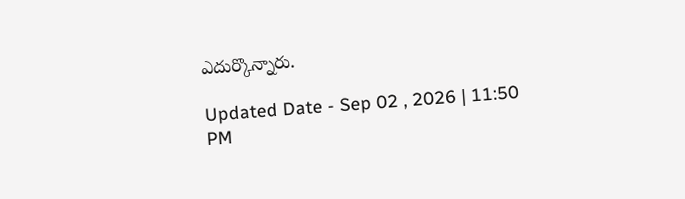ఎదుర్కొన్నారు.

Updated Date - Sep 02 , 2026 | 11:50 PM